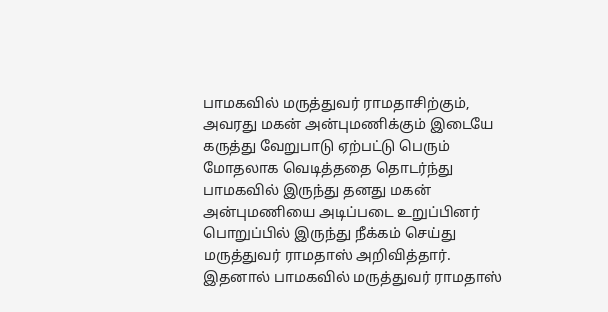பாமகவில் மருத்துவர் ராமதாசிற்கும், அவரது மகன் அன்புமணிக்கும் இடையே கருத்து வேறுபாடு ஏற்பட்டு பெரும் மோதலாக வெடித்ததை தொடர்ந்து பாமகவில் இருந்து தனது மகன் அன்புமணியை அடிப்படை உறுப்பினர் பொறுப்பில் இருந்து நீக்கம் செய்து மருத்துவர் ராமதாஸ் அறிவித்தார். இதனால் பாமகவில் மருத்துவர் ராமதாஸ்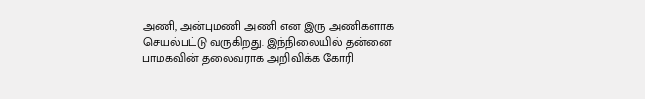அணி, அன்புமணி அணி என இரு அணிகளாக செயல்பட்டு வருகிறது. இந்நிலையில் தன்னை பாமகவின் தலைவராக அறிவிக்க கோரி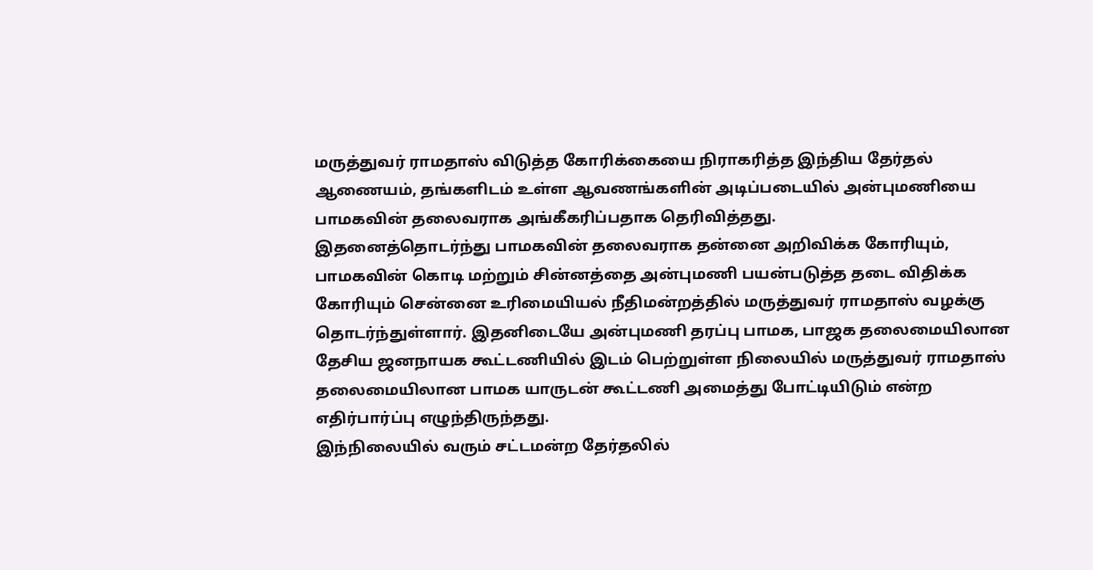மருத்துவர் ராமதாஸ் விடுத்த கோரிக்கையை நிராகரித்த இந்திய தேர்தல் ஆணையம், தங்களிடம் உள்ள ஆவணங்களின் அடிப்படையில் அன்புமணியை பாமகவின் தலைவராக அங்கீகரிப்பதாக தெரிவித்தது.
இதனைத்தொடர்ந்து பாமகவின் தலைவராக தன்னை அறிவிக்க கோரியும், பாமகவின் கொடி மற்றும் சின்னத்தை அன்புமணி பயன்படுத்த தடை விதிக்க கோரியும் சென்னை உரிமையியல் நீதிமன்றத்தில் மருத்துவர் ராமதாஸ் வழக்கு தொடர்ந்துள்ளார். இதனிடையே அன்புமணி தரப்பு பாமக, பாஜக தலைமையிலான தேசிய ஜனநாயக கூட்டணியில் இடம் பெற்றுள்ள நிலையில் மருத்துவர் ராமதாஸ் தலைமையிலான பாமக யாருடன் கூட்டணி அமைத்து போட்டியிடும் என்ற எதிர்பார்ப்பு எழுந்திருந்தது.
இந்நிலையில் வரும் சட்டமன்ற தேர்தலில்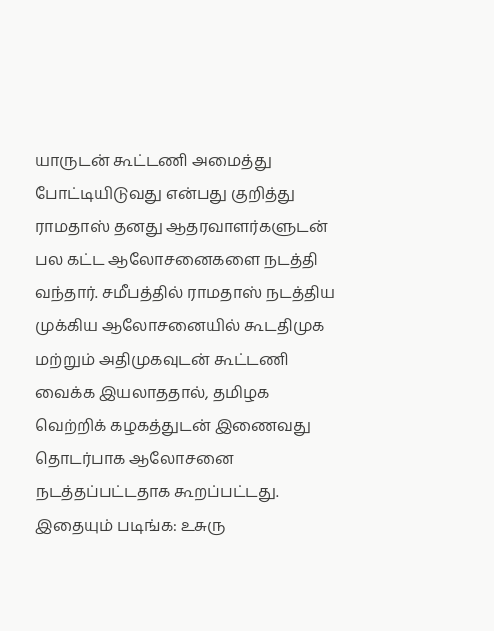யாருடன் கூட்டணி அமைத்து போட்டியிடுவது என்பது குறித்து ராமதாஸ் தனது ஆதரவாளர்களுடன் பல கட்ட ஆலோசனைகளை நடத்தி வந்தார். சமீபத்தில் ராமதாஸ் நடத்திய முக்கிய ஆலோசனையில் கூடதிமுக மற்றும் அதிமுகவுடன் கூட்டணி வைக்க இயலாததால், தமிழக வெற்றிக் கழகத்துடன் இணைவது தொடர்பாக ஆலோசனை நடத்தப்பட்டதாக கூறப்பட்டது.
இதையும் படிங்க: உசுரு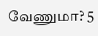வேணுமா? 5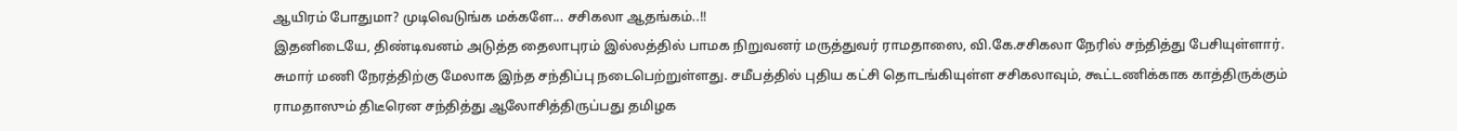ஆயிரம் போதுமா? முடிவெடுங்க மக்களே... சசிகலா ஆதங்கம்..!!
இதனிடையே, திண்டிவனம் அடுத்த தைலாபுரம் இல்லத்தில் பாமக நிறுவனர் மருத்துவர் ராமதாஸை, வி.கே.சசிகலா நேரில் சந்தித்து பேசியுள்ளார். சுமார் மணி நேரத்திற்கு மேலாக இந்த சந்திப்பு நடைபெற்றுள்ளது. சமீபத்தில் புதிய கட்சி தொடங்கியுள்ள சசிகலாவும், கூட்டணிக்காக காத்திருக்கும் ராமதாஸும் திடீரென சந்தித்து ஆலோசித்திருப்பது தமிழக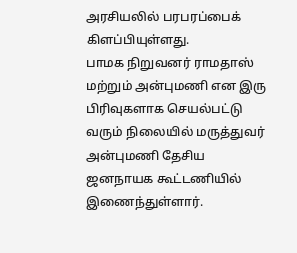அரசியலில் பரபரப்பைக் கிளப்பியுள்ளது.
பாமக நிறுவனர் ராமதாஸ் மற்றும் அன்புமணி என இரு பிரிவுகளாக செயல்பட்டு வரும் நிலையில் மருத்துவர் அன்புமணி தேசிய ஜனநாயக கூட்டணியில் இணைந்துள்ளார்.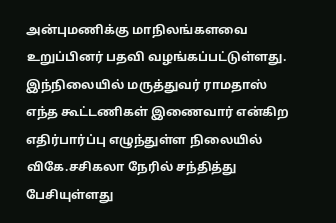அன்புமணிக்கு மாநிலங்களவை உறுப்பினர் பதவி வழங்கப்பட்டுள்ளது. இந்நிலையில் மருத்துவர் ராமதாஸ் எந்த கூட்டணிகள் இணைவார் என்கிற எதிர்பார்ப்பு எழுந்துள்ள நிலையில் விகே.சசிகலா நேரில் சந்தித்து பேசியுள்ளது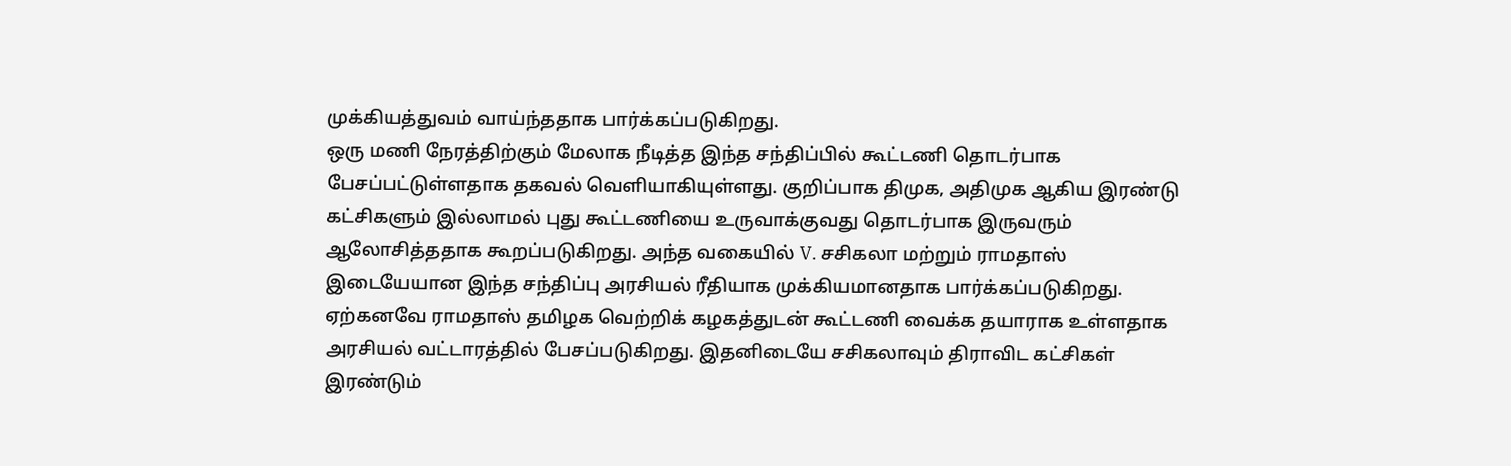முக்கியத்துவம் வாய்ந்ததாக பார்க்கப்படுகிறது.
ஒரு மணி நேரத்திற்கும் மேலாக நீடித்த இந்த சந்திப்பில் கூட்டணி தொடர்பாக பேசப்பட்டுள்ளதாக தகவல் வெளியாகியுள்ளது. குறிப்பாக திமுக, அதிமுக ஆகிய இரண்டு கட்சிகளும் இல்லாமல் புது கூட்டணியை உருவாக்குவது தொடர்பாக இருவரும் ஆலோசித்ததாக கூறப்படுகிறது. அந்த வகையில் V. சசிகலா மற்றும் ராமதாஸ் இடையேயான இந்த சந்திப்பு அரசியல் ரீதியாக முக்கியமானதாக பார்க்கப்படுகிறது.
ஏற்கனவே ராமதாஸ் தமிழக வெற்றிக் கழகத்துடன் கூட்டணி வைக்க தயாராக உள்ளதாக அரசியல் வட்டாரத்தில் பேசப்படுகிறது. இதனிடையே சசிகலாவும் திராவிட கட்சிகள் இரண்டும்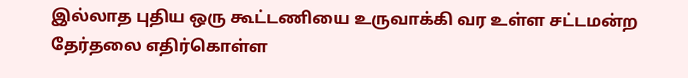இல்லாத புதிய ஒரு கூட்டணியை உருவாக்கி வர உள்ள சட்டமன்ற தேர்தலை எதிர்கொள்ள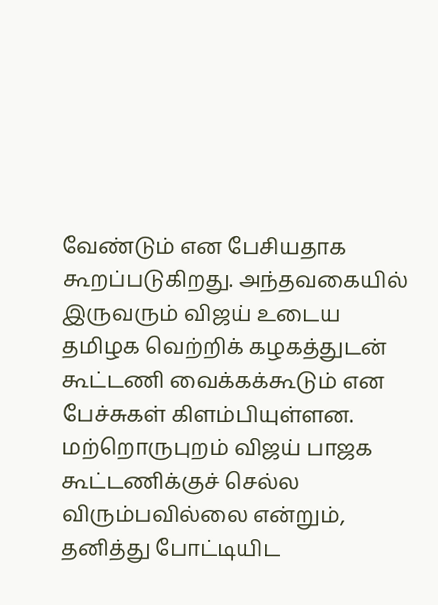வேண்டும் என பேசியதாக கூறப்படுகிறது. அந்தவகையில் இருவரும் விஜய் உடைய தமிழக வெற்றிக் கழகத்துடன் கூட்டணி வைக்கக்கூடும் என பேச்சுகள் கிளம்பியுள்ளன. மற்றொருபுறம் விஜய் பாஜக கூட்டணிக்குச் செல்ல விரும்பவில்லை என்றும், தனித்து போட்டியிட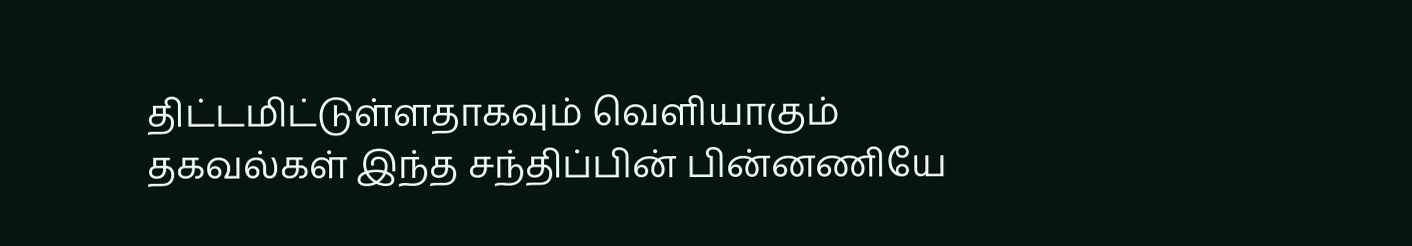திட்டமிட்டுள்ளதாகவும் வெளியாகும் தகவல்கள் இந்த சந்திப்பின் பின்னணியே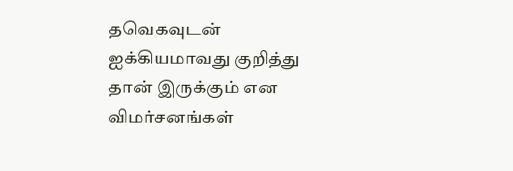தவெகவுடன் ஐக்கியமாவது குறித்து தான் இருக்கும் என விமர்சனங்கள்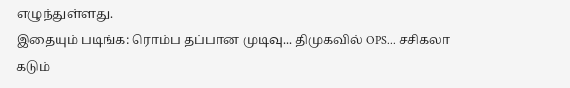எழுந்துள்ளது.
இதையும் படிங்க: ரொம்ப தப்பான முடிவு... திமுகவில் OPS... சசிகலா கடும்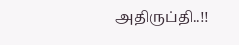அதிருப்தி..!!